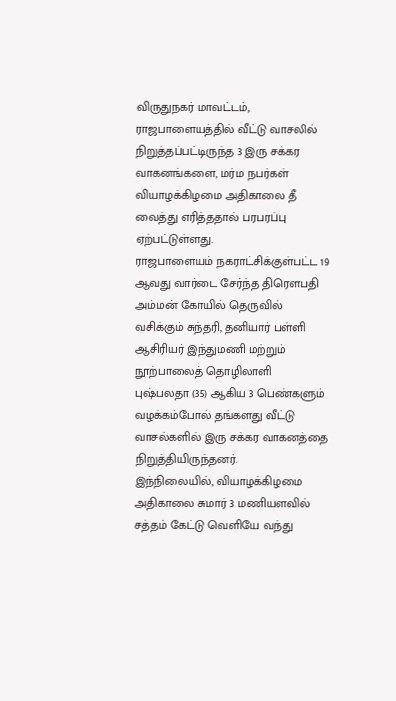விருதுநகர் மாவட்டம், ராஜபாளையத்தில் வீட்டு வாசலில் நிறுத்தப்பட்டிருந்த 3 இரு சக்கர வாகனங்களை, மர்ம நபர்கள் வியாழக்கிழமை அதிகாலை தீ வைத்து எரித்ததால் பரபரப்பு ஏற்பட்டுள்ளது.
ராஜபாளையம் நகராட்சிக்குள்பட்ட 19 ஆவது வார்டை சேர்ந்த திரெளபதி அம்மன் கோயில் தெருவில் வசிக்கும் சுந்தரி, தனியார் பள்ளி ஆசிரியர் இந்துமணி மற்றும் நூற்பாலைத் தொழிலாளி புஷ்பலதா (35) ஆகிய 3 பெண்களும் வழக்கம்போல் தங்களது வீட்டு வாசல்களில் இரு சக்கர வாகனத்தை நிறுத்தியிருந்தனர்.
இந்நிலையில், வியாழக்கிழமை அதிகாலை சுமார் 3 மணியளவில் சத்தம் கேட்டு வெளியே வந்து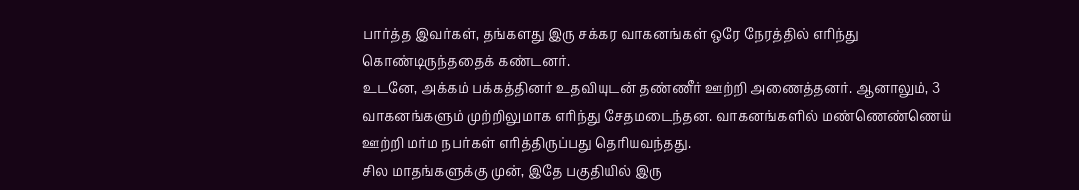பார்த்த இவர்கள், தங்களது இரு சக்கர வாகனங்கள் ஒரே நேரத்தில் எரிந்து கொண்டிருந்ததைக் கண்டனர்.
உடனே, அக்கம் பக்கத்தினர் உதவியுடன் தண்ணீர் ஊற்றி அணைத்தனர். ஆனாலும், 3 வாகனங்களும் முற்றிலுமாக எரிந்து சேதமடைந்தன. வாகனங்களில் மண்ணெண்ணெய் ஊற்றி மர்ம நபர்கள் எரித்திருப்பது தெரியவந்தது.
சில மாதங்களுக்கு முன், இதே பகுதியில் இரு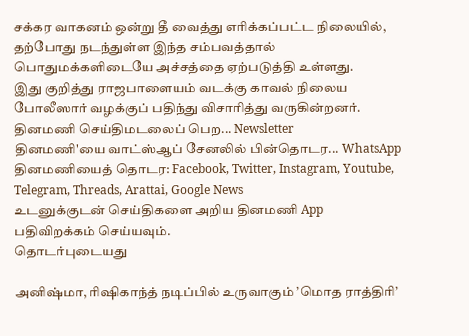சக்கர வாகனம் ஒன்று தீ வைத்து எரிக்கப்பட்ட நிலையில், தற்போது நடந்துள்ள இந்த சம்பவத்தால் பொதுமக்களிடையே அச்சத்தை ஏற்படுத்தி உள்ளது.
இது குறித்து ராஜபாளையம் வடக்கு காவல் நிலைய போலீஸார் வழக்குப் பதிந்து விசாரித்து வருகின்றனர்.
தினமணி செய்திமடலைப் பெற... Newsletter
தினமணி'யை வாட்ஸ்ஆப் சேனலில் பின்தொடர... WhatsApp
தினமணியைத் தொடர: Facebook, Twitter, Instagram, Youtube, Telegram, Threads, Arattai, Google News
உடனுக்குடன் செய்திகளை அறிய தினமணி App பதிவிறக்கம் செய்யவும்.
தொடர்புடையது

அனிஷ்மா, ரிஷிகாந்த் நடிப்பில் உருவாகும் ’மொத ராத்திரி’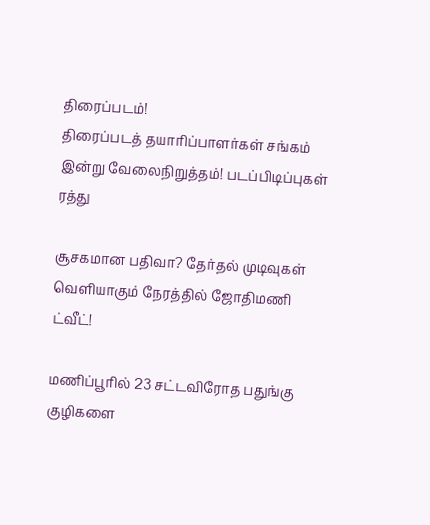திரைப்படம்!
திரைப்படத் தயாரிப்பாளர்கள் சங்கம் இன்று வேலைநிறுத்தம்! படப்பிடிப்புகள் ரத்து

சூசகமான பதிவா? தேர்தல் முடிவுகள் வெளியாகும் நேரத்தில் ஜோதிமணி ட்வீட்!

மணிப்பூரில் 23 சட்டவிரோத பதுங்கு குழிகளை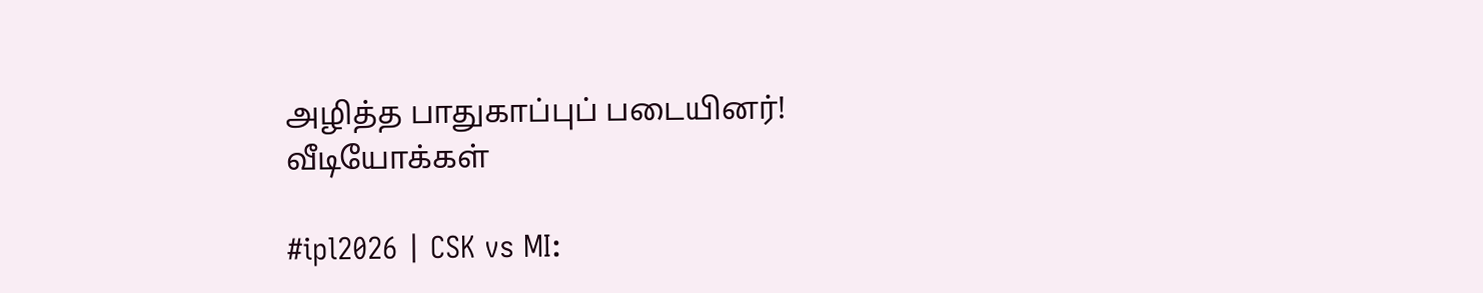அழித்த பாதுகாப்புப் படையினர்!
வீடியோக்கள்

#ipl2026 | CSK vs MI: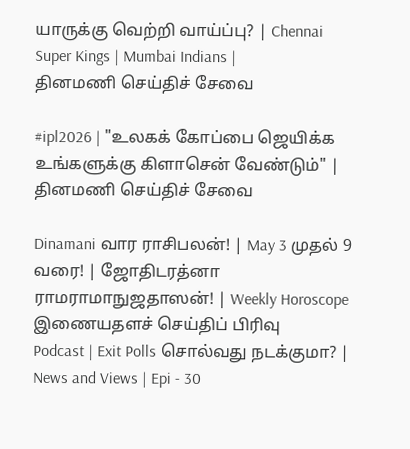யாருக்கு வெற்றி வாய்ப்பு? | Chennai Super Kings | Mumbai Indians |
தினமணி செய்திச் சேவை

#ipl2026 | "உலகக் கோப்பை ஜெயிக்க உங்களுக்கு கிளாசென் வேண்டும்" |
தினமணி செய்திச் சேவை

Dinamani வார ராசிபலன்! | May 3 முதல் 9 வரை! | ஜோதிடரத்னா ராமராமாநுஜதாஸன்! | Weekly Horoscope
இணையதளச் செய்திப் பிரிவு
Podcast | Exit Polls சொல்வது நடக்குமா? | News and Views | Epi - 30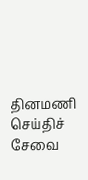தினமணி செய்திச் சேவை